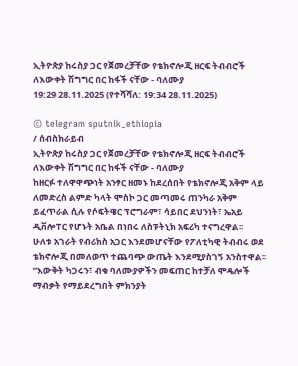ኢትዮጵያ ከሩስያ ጋር የጀመረቻቸው የቴክኖሎጂ ዘርፍ ትብብሮች ለእውቀት ሽግግር በር ከፋች ናቸው - ባለሙያ
19:29 28.11.2025 (የተሻሻለ: 19:34 28.11.2025)

© telegram sputnik_ethiopia
/ ሰብስክራይብ
ኢትዮጵያ ከሩስያ ጋር የጀመረቻቸው የቴክኖሎጂ ዘርፍ ትብብሮች ለእውቀት ሽግግር በር ከፋች ናቸው - ባለሙያ
ከዘርፉ ተለዋዋጭነት አንፃር ዘመኑ ከደረሰበት የቴክኖሎጂ አቅም ላይ ለመድረስ ልምድ ካላት ሞስኮ ጋር መጣመሩ ጠንካራ አቅም ይፈጥራል ሲሉ የሶፍትዌር ፕሮግራም፣ ሳይበር ደህንነት፣ ኤአይ ዲቨሎፐር የሆኑት አቤል በነበሩ ለስፑትኒክ አፍሪካ ተናግረዋል፡፡
ሁለቱ አገራት የብሪክስ አጋር እንደመሆናቸው የፖለቲካዊ ትብብሩ ወደ ቴክኖሎጂ በመለወጥ ተጨባጭ ውጤት እንደሚያስገኝ አንስተዋል፡፡
“እውቅት ካጋሩን፣ ብቁ ባለሙያዎችን መፍጠር ከተቻለ ሞዴሎች ማብቃት የማይደረግበት ምክንያት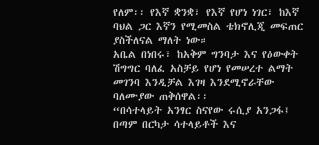የለም፡፡ የእኛ ቋንቋ፣ የእኛ የሆነ ነገር፣ ከእኛ ባህል ጋር እኛን የሚመስል ቴክኖሊጂ መፍጠር ያስችለናል ማለት ነው።
አቤል በነበሩ፣ ከአቅም ግንባታ እና የዕውቀት ሽግግር ባለፈ አስቻይ የሆነ የመሠረተ ልማት መገንባ እንዲቻል እገዛ እንደሚኖራቸው ባለሙያው ጠቅሰዋል፡፡
“በሳተላይት አንፃር ስናየው ሩሲያ አንጋፋ፤ በጣም በርካታ ሳተላይቶች እና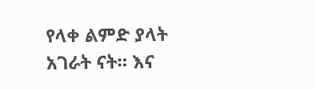የላቀ ልምድ ያላት አገራት ናት። እና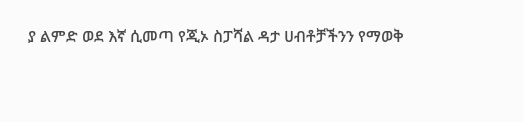ያ ልምድ ወደ እኛ ሲመጣ የጂኦ ስፓሻል ዳታ ሀብቶቻችንን የማወቅ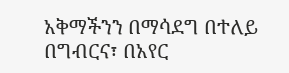አቅማችንን በማሳደግ በተለይ በግብርና፣ በአየር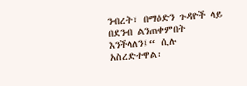ንብረት፣ በማዕድን ጉዳዮች ላይ በደንብ ልንጠቀምበት እንችላለን፤“ ሲሉ አስረድተዋል፡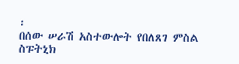፡
በሰው ሠራሽ አስተውሎት የበለጸገ ምስል
ስፑትኒክ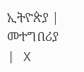ኢትዮጵያ | መተግበሪያ | X